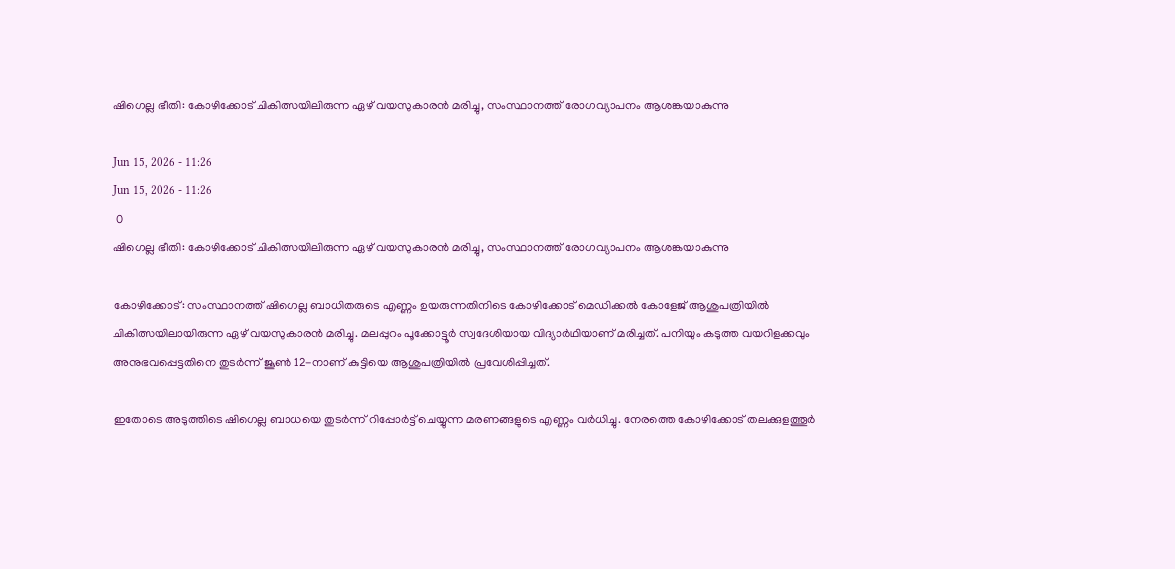ഷിഗെല്ല ഭീതി: കോഴിക്കോട് ചികിത്സയിലിരുന്ന ഏഴ് വയസുകാരന്‍ മരിച്ചു, സംസ്ഥാനത്ത് രോഗവ്യാപനം ആശങ്കയാകുന്നു

Jun 15, 2026 - 11:26
Jun 15, 2026 - 11:26
 0
ഷിഗെല്ല ഭീതി: കോഴിക്കോട് ചികിത്സയിലിരുന്ന ഏഴ് വയസുകാരന്‍ മരിച്ചു, സംസ്ഥാനത്ത് രോഗവ്യാപനം ആശങ്കയാകുന്നു

കോഴിക്കോട്: സംസ്ഥാനത്ത് ഷിഗെല്ല ബാധിതരുടെ എണ്ണം ഉയരുന്നതിനിടെ കോഴിക്കോട് മെഡിക്കല്‍ കോളേജ് ആശുപത്രിയില്‍ ചികിത്സയിലായിരുന്ന ഏഴ് വയസുകാരന്‍ മരിച്ചു. മലപ്പുറം പൂക്കോട്ടൂര്‍ സ്വദേശിയായ വിദ്യാര്‍ഥിയാണ് മരിച്ചത്. പനിയും കടുത്ത വയറിളക്കവും അനുഭവപ്പെട്ടതിനെ തുടര്‍ന്ന് ജൂണ്‍ 12-നാണ് കുട്ടിയെ ആശുപത്രിയില്‍ പ്രവേശിപ്പിച്ചത്.

ഇതോടെ അടുത്തിടെ ഷിഗെല്ല ബാധയെ തുടര്‍ന്ന് റിപ്പോര്‍ട്ട് ചെയ്യുന്ന മരണങ്ങളുടെ എണ്ണം വര്‍ധിച്ചു. നേരത്തെ കോഴിക്കോട് തലക്കുളത്തൂര്‍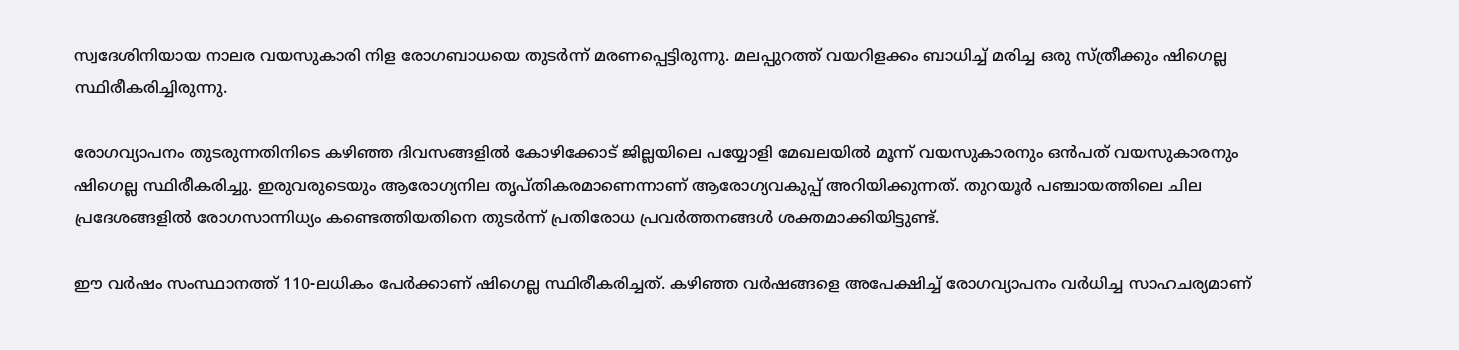സ്വദേശിനിയായ നാലര വയസുകാരി നിള രോഗബാധയെ തുടര്‍ന്ന് മരണപ്പെട്ടിരുന്നു. മലപ്പുറത്ത് വയറിളക്കം ബാധിച്ച് മരിച്ച ഒരു സ്ത്രീക്കും ഷിഗെല്ല സ്ഥിരീകരിച്ചിരുന്നു.

രോഗവ്യാപനം തുടരുന്നതിനിടെ കഴിഞ്ഞ ദിവസങ്ങളില്‍ കോഴിക്കോട് ജില്ലയിലെ പയ്യോളി മേഖലയില്‍ മൂന്ന് വയസുകാരനും ഒന്‍പത് വയസുകാരനും ഷിഗെല്ല സ്ഥിരീകരിച്ചു. ഇരുവരുടെയും ആരോഗ്യനില തൃപ്തികരമാണെന്നാണ് ആരോഗ്യവകുപ്പ് അറിയിക്കുന്നത്. തുറയൂര്‍ പഞ്ചായത്തിലെ ചില പ്രദേശങ്ങളില്‍ രോഗസാന്നിധ്യം കണ്ടെത്തിയതിനെ തുടര്‍ന്ന് പ്രതിരോധ പ്രവര്‍ത്തനങ്ങള്‍ ശക്തമാക്കിയിട്ടുണ്ട്.

ഈ വര്‍ഷം സംസ്ഥാനത്ത് 110-ലധികം പേര്‍ക്കാണ് ഷിഗെല്ല സ്ഥിരീകരിച്ചത്. കഴിഞ്ഞ വര്‍ഷങ്ങളെ അപേക്ഷിച്ച് രോഗവ്യാപനം വര്‍ധിച്ച സാഹചര്യമാണ്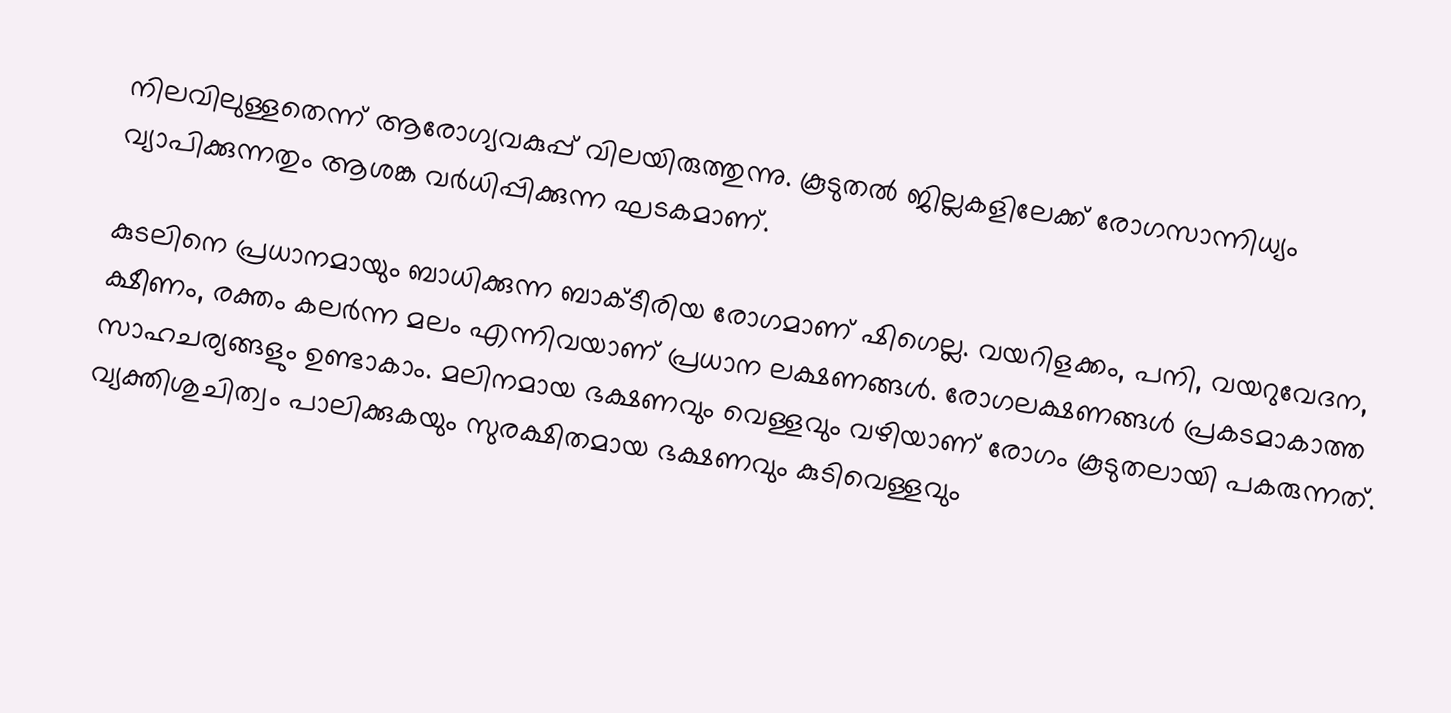നിലവിലുള്ളതെന്ന് ആരോഗ്യവകുപ്പ് വിലയിരുത്തുന്നു. കൂടുതല്‍ ജില്ലകളിലേക്ക് രോഗസാന്നിധ്യം വ്യാപിക്കുന്നതും ആശങ്ക വര്‍ധിപ്പിക്കുന്ന ഘടകമാണ്.

കുടലിനെ പ്രധാനമായും ബാധിക്കുന്ന ബാക്ടീരിയ രോഗമാണ് ഷിഗെല്ല. വയറിളക്കം, പനി, വയറുവേദന, ക്ഷീണം, രക്തം കലര്‍ന്ന മലം എന്നിവയാണ് പ്രധാന ലക്ഷണങ്ങള്‍. രോഗലക്ഷണങ്ങള്‍ പ്രകടമാകാത്ത സാഹചര്യങ്ങളും ഉണ്ടാകാം. മലിനമായ ഭക്ഷണവും വെള്ളവും വഴിയാണ് രോഗം കൂടുതലായി പകരുന്നത്. വ്യക്തിശുചിത്വം പാലിക്കുകയും സുരക്ഷിതമായ ഭക്ഷണവും കുടിവെള്ളവും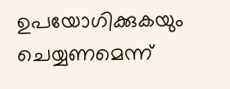ഉപയോഗിക്കുകയും ചെയ്യണമെന്ന്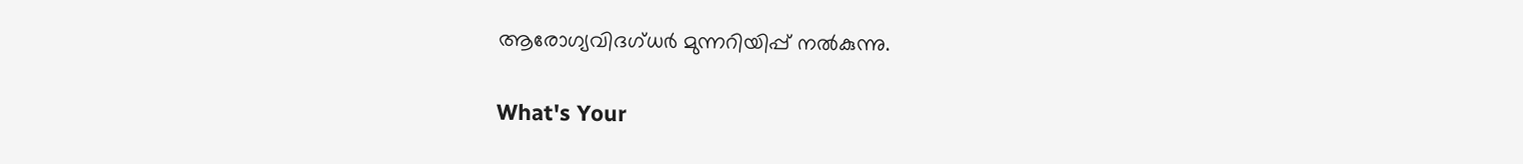ആരോഗ്യവിദഗ്ധര്‍ മുന്നറിയിപ്പ് നല്‍കുന്നു.

What's Your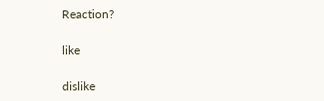Reaction?

like

dislike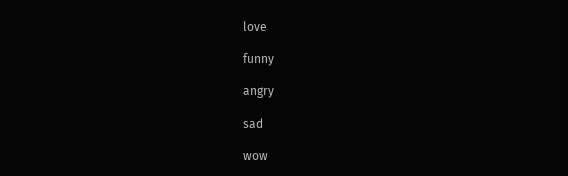love

funny

angry

sad

wow